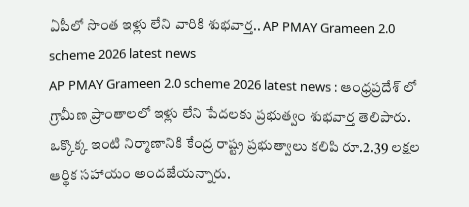ఏపీలో సొంత ఇళ్లు లేని వారికి శుభవార్త.. AP PMAY Grameen 2.0 scheme 2026 latest news
AP PMAY Grameen 2.0 scheme 2026 latest news : ఆంధ్రప్రదేశ్ లో గ్రామీణ ప్రాంతాలలో ఇళ్లు లేని పేదలకు ప్రభుత్వం శుభవార్త తెలిపారు. ఒక్కొక్క ఇంటి నిర్మాణానికి కేంద్ర రాష్ట్ర ప్రభుత్వాలు కలిపి రూ.2.39 లక్షల ఆర్థిక సహాయం అందజేయన్నారు.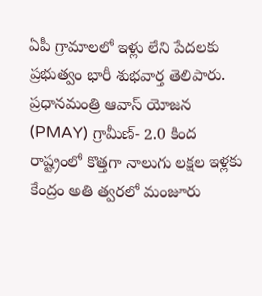ఏపీ గ్రామాలలో ఇళ్లు లేని పేదలకు ప్రభుత్వం భారీ శుభవార్త తెలిపారు. ప్రధానమంత్రి ఆవాస్ యోజన (PMAY) గ్రామీణ్- 2.0 కింద రాష్ట్రంలో కొత్తగా నాలుగు లక్షల ఇళ్లకు కేంద్రం అతి త్వరలో మంజూరు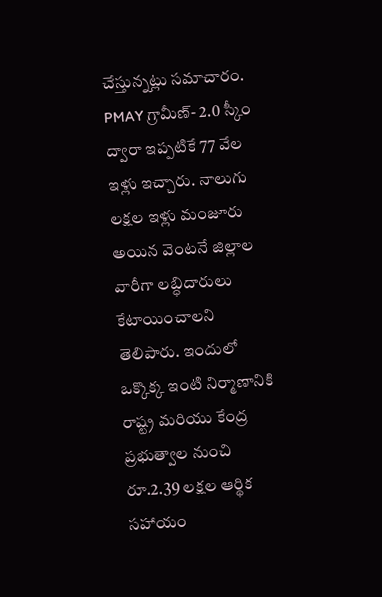చేస్తున్నట్లు సమాచారం. PMAY గ్రామీణ్- 2.0 స్కీం ద్వారా ఇప్పటికే 77 వేల ఇళ్లు ఇచ్చారు. నాలుగు లక్షల ఇళ్లు మంజూరు అయిన వెంటనే జిల్లాల వారీగా లబ్ధిదారులు కేటాయించాలని తెలిపారు. ఇందులో ఒక్కొక్క ఇంటి నిర్మాణానికి రాష్ట్ర మరియు కేంద్ర ప్రభుత్వాల నుంచి రూ.2.39 లక్షల ఆర్థిక సహాయం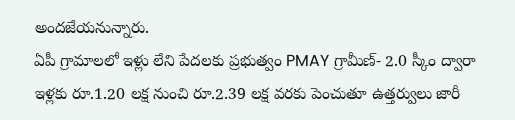అందజేయనున్నారు.
ఏపీ గ్రామాలలో ఇళ్లు లేని పేదలకు ప్రభుత్వం PMAY గ్రామీణ్- 2.0 స్కీం ద్వారా ఇళ్లకు రూ.1.20 లక్ష నుంచి రూ.2.39 లక్ష వరకు పెంచుతూ ఉత్తర్వులు జారీ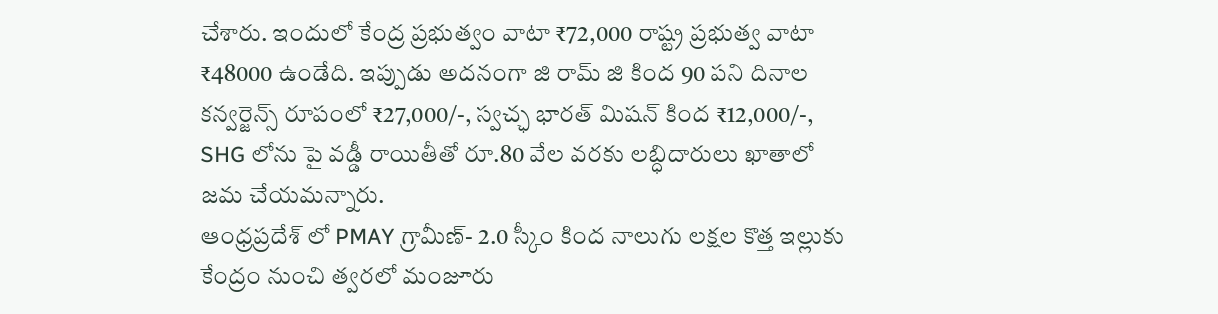చేశారు. ఇందులో కేంద్ర ప్రభుత్వం వాటా ₹72,000 రాష్ట్ర ప్రభుత్వ వాటా ₹48000 ఉండేది. ఇప్పుడు అదనంగా జి రామ్ జి కింద 90 పని దినాల కన్వర్జెన్స్ రూపంలో ₹27,000/-, స్వచ్ఛ భారత్ మిషన్ కింద ₹12,000/-, SHG లోను పై వడ్డీ రాయితీతో రూ.80 వేల వరకు లబ్ధిదారులు ఖాతాలో జమ చేయమన్నారు.
ఆంధ్రప్రదేశ్ లో PMAY గ్రామీణ్- 2.0 స్కీం కింద నాలుగు లక్షల కొత్త ఇల్లుకు కేంద్రం నుంచి త్వరలో మంజూరు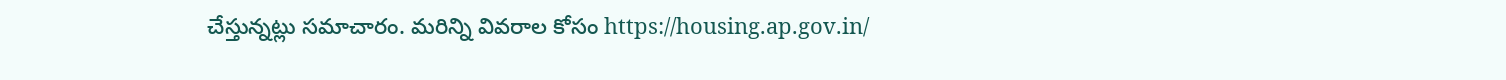చేస్తున్నట్లు సమాచారం. మరిన్ని వివరాల కోసం https://housing.ap.gov.in/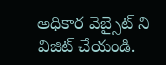అధికార వెబ్సైట్ ని విజిట్ చేయండి.